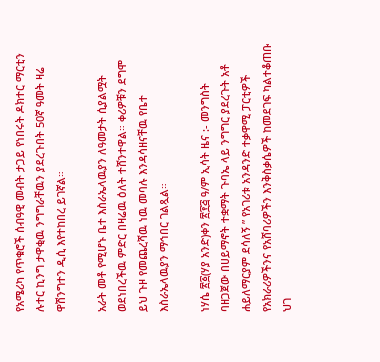የአሜሪካ የጥቁሮች ሰብዓዊ መብት ታጋይ የነበሩት ዶክተር ማርቲን ሉተር ኪንግ ታዋቂዉ ንግግራቸዉን ያደረጉበት 50ኛ ዓመት ዛሬ ዋሽንግተን ዲሲ እየተከበረ ይገኛል።

አራት መቶ የሚሆኑ ቤተ እስራኤላዉያን ለዓመታት ሲያልሟት ወደነበረችዉ ምድር በዛሬዉ ዕለት ተሸንተዋል። ቀሪዎቹን ደግሞ ይህ ጉዞ የመጨረሻዉ ነዉ መባሉ እንዳሳዘናቸዉ የቤተ እስራኤላዉያን ማኅበር ገልጿል።

ነሃሴ ፳፩(ሃያ አንድ)ቀን ፳፻፭ ዓ/ም ኢሳት ዜና :- መንግስት ባዘጋጀው በሀይማኖት ተቋማት ጉባኤ ላይ ንግግር ያደረጉት አቶ ሐይለማርያም ደሳለኝ ” የአገሪቱ አንዳንድ ተቃዋሚ ፓርቲዎች የአክራሪዎችንና የአሸባሪዎችን እንቅስቃሴዎች ከመደገፍ ካልተቆጠቡ ህገ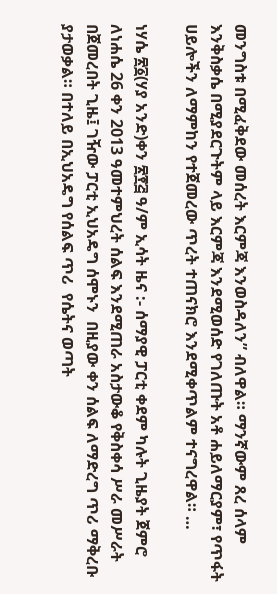መንግስቱ በሚፈቅደው መሰረት እርምጃ እንወስዳለን” ብለዋል። ማንኛውም ጸረ ሰላም እንቅስቃሴ በሚያደርጉትም ላይ እርምጃ እንደሚወሰድ የገለጡት አቶ ሐይለማርያም፣ የጥፋት ሀይሎችን ለማምከን የተጀመረው ጥረት ተጠናክሮ እንደሚቀጥልም ተናግረዋል። …

ነሃሴ ፳፩(ሃያ አንድ)ቀን ፳፻፭ ዓ/ም ኢሳት ዜና :- ሰማያዊ ፓርቲ ቀደም ካሉት ጊዜያት ጀምሮ ለነሐሴ 26 ቀን 2013 ዓመተምህረት ሰልፍ እንደሚጠራ አስታውቆ የቅስቀሳ ሥራ መሥራት በጀመረበት ጊዜ፤ ገዥው ፓርቲ ኢህአዴግ ሰሞኑን  በዚያው ቀን ሰልፍ ለማድረግ ጥሪ ማቅረቡ ያታወቃል። በተለይ በኢህአዴግ የሰልፍ ጥሪ  የሴትና ወጣት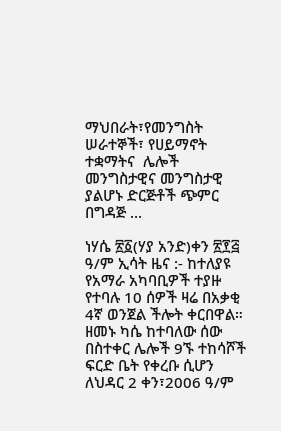ማህበራት፣የመንግስት ሠራተኞች፣ የሀይማኖት ተቋማትና  ሌሎች መንግስታዊና መንግስታዊ ያልሆኑ ድርጅቶች ጭምር በግዳጅ …

ነሃሴ ፳፩(ሃያ አንድ)ቀን ፳፻፭ ዓ/ም ኢሳት ዜና :- ከተለያዩ የአማራ አካባቢዎች ተያዙ የተባሉ 10 ሰዎች ዛሬ በአቃቂ 4ኛ ወንጀል ችሎት ቀርበዋል። ዘመኑ ካሴ ከተባለው ሰው በስተቀር ሌሎች 9ኙ ተከሳሾች ፍርድ ቤት የቀረቡ ሲሆን ለህዳር 2 ቀን፣2006 ዓ/ም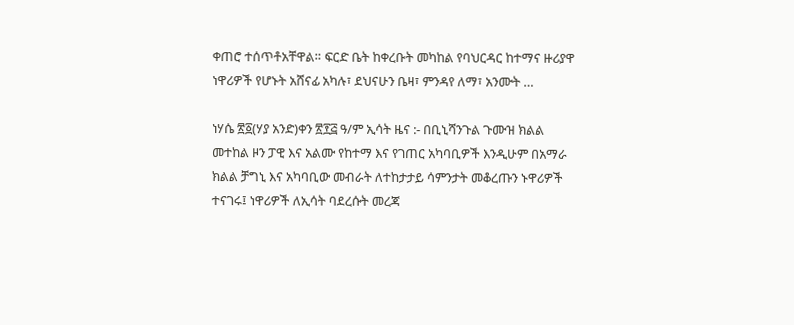ቀጠሮ ተሰጥቶአቸዋል። ፍርድ ቤት ከቀረቡት መካከል የባህርዳር ከተማና ዙሪያዋ ነዋሪዎች የሆኑት አሸናፊ አካሉ፣ ደህናሁን ቤዛ፣ ምንዳየ ለማ፣ አንሙት …

ነሃሴ ፳፩(ሃያ አንድ)ቀን ፳፻፭ ዓ/ም ኢሳት ዜና :- በቢኒሻንጉል ጉሙዝ ክልል መተከል ዞን ፓዊ እና አልሙ የከተማ እና የገጠር አካባቢዎች እንዲሁም በአማራ ክልል ቻግኒ እና አካባቢው መብራት ለተከታታይ ሳምንታት መቆረጡን ኑዋሪዎች ተናገሩ፤ ነዋሪዎች ለኢሳት ባደረሱት መረጃ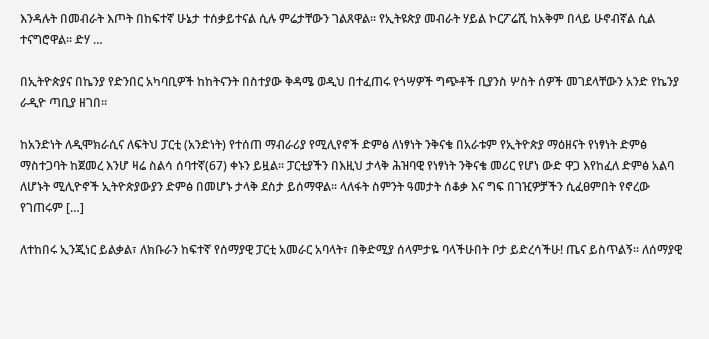እንዳሉት በመብራት እጦት በከፍተኛ ሁኔታ ተሰቃይተናል ሲሉ ምሬታቸውን ገልጸዋል፡፡ የኢትዩጵያ መብራት ሃይል ኮርፖሬሺ ከአቅም በላይ ሁኖብኛል ሲል ተናግሮዋል፡፡ ድሃ …

በኢትዮጵያና በኬንያ የድንበር አካባቢዎች ከከትናንት በስተያው ቅዳሜ ወዲህ በተፈጠሩ የጎሣዎች ግጭቶች ቢያንስ ሦስት ሰዎች መገደላቸውን አንድ የኬንያ ራዲዮ ጣቢያ ዘገበ፡፡

ከአንድነት ለዲሞክራሲና ለፍትህ ፓርቲ (አንድነት) የተሰጠ ማብራሪያ የሚሊየኖች ድምፅ ለነፃነት ንቅናቄ በአራቱም የኢትዮጵያ ማዕዘናት የነፃነት ድምፅ ማስተጋባት ከጀመረ እንሆ ዛሬ ስልሳ ሰባተኛ(67) ቀኑን ይዟል፡፡ ፓርቲያችን በእዚህ ታላቅ ሕዝባዊ የነፃነት ንቅናቄ መሪር የሆነ ውድ ዋጋ እየከፈለ ድምፅ አልባ ለሆኑት ሚሊዮኖች ኢትዮጵያውያን ድምፅ በመሆኑ ታላቅ ደስታ ይሰማዋል፡፡ ላለፋት ስምንት ዓመታት ሰቆቃ እና ግፍ በገዢዎቻችን ሲፈፀምበት የኖረው የገጠሩም […]

ለተከበሩ ኢንጂነር ይልቃል፣ ለክቡራን ከፍተኛ የሰማያዊ ፓርቲ አመራር አባላት፣ በቅድሚያ ሰላምታዬ ባላችሁበት ቦታ ይድረሳችሁ! ጤና ይስጥልኝ። ለሰማያዊ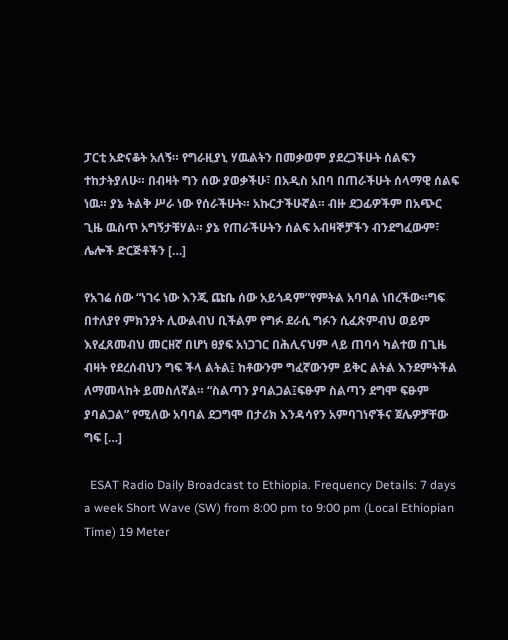ፓርቲ አድናቆት አለኝ። የግራዚያኒ ሃዉልትን በመቃወም ያደረጋችሁት ሰልፍን ተከታትያለሁ። በብዛት ግን ሰው ያወቃችሁ፣ በአዲስ አበባ በጠራችሁት ሰላማዊ ሰልፍ ነዉ። ያኔ ትልቅ ሥራ ነው የሰራችሁት። አኩርታችሁኛል። ብዙ ደጋፊዎችም በአጭር ጊዜ ዉስጥ አግኝታቹሃል። ያኔ የጠራችሁትን ሰልፍ አብዛኞቻችን ብንደግፈውም፣ ሌሎች ድርጅቶችን […]

የአገሬ ሰው “ነገሩ ነው እንጂ ጩቤ ሰው አይጎዳም”የምትል አባባል ነበረችው።ግፍ በተለያየ ምክንያት ሊውልብህ ቢችልም የግፉ ደራሲ ግፉን ሲፈጽምብህ ወይም እየፈጸመብህ መርዘኛ በሆነ ፀያፍ አነጋገር በሕሊናህም ላይ ጠባሳ ካልተወ በጊዜ ብዛት የደረሰብህን ግፍ ችላ ልትል፤ ከቶውንም ግፈኛውንም ይቅር ልትል እንደምትችል ለማመላከት ይመስለኛል። “ስልጣን ያባልጋል፤ፍፁም ስልጣን ደግሞ ፍፁም ያባልጋል” የሚለው አባባል ደጋግሞ በታሪክ እንዳሳየን አምባገነኖችና ጀሌዎቻቸው ግፍ […]

  ESAT Radio Daily Broadcast to Ethiopia. Frequency Details: 7 days a week Short Wave (SW) from 8:00 pm to 9:00 pm (Local Ethiopian Time) 19 Meter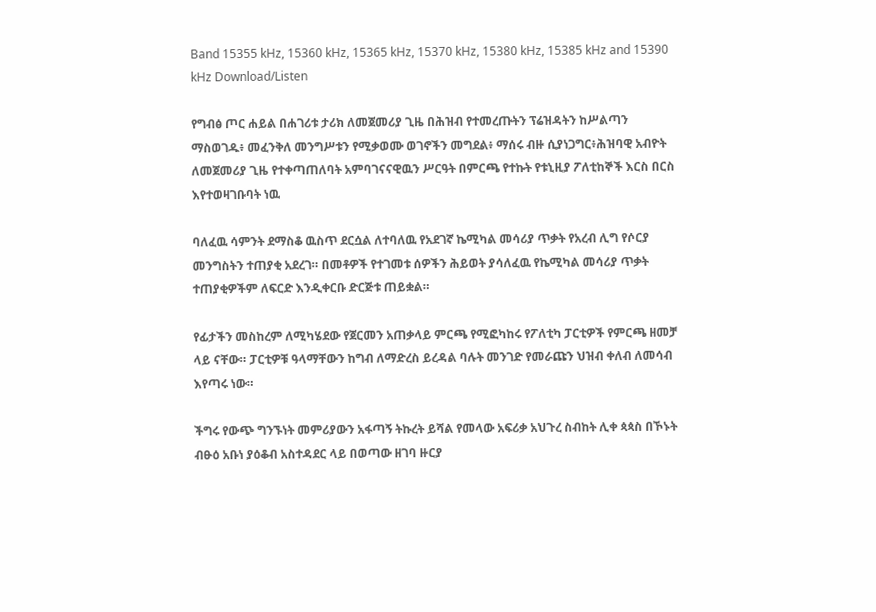Band 15355 kHz, 15360 kHz, 15365 kHz, 15370 kHz, 15380 kHz, 15385 kHz and 15390 kHz Download/Listen

የግብፅ ጦር ሐይል በሐገሪቱ ታሪክ ለመጀመሪያ ጊዜ በሕዝብ የተመረጡትን ፕሬዝዳትን ከሥልጣን ማስወገዱ፥ መፈንቅለ መንግሥቱን የሚቃወሙ ወገኖችን መግደል፥ ማሰሩ ብዙ ሲያነጋግር፥ሕዝባዊ አብዮት ለመጀመሪያ ጊዜ የተቀጣጠለባት አምባገናናዊዉን ሥርዓት በምርጫ የተኩት የቱኒዚያ ፖለቲከኞች እርስ በርስ እየተወዛገቡባት ነዉ

ባለፈዉ ሳምንት ደማስቆ ዉስጥ ደርሷል ለተባለዉ የአደገኛ ኬሚካል መሳሪያ ጥቃት የአረብ ሊግ የሶርያ መንግስትን ተጠያቂ አደረገ። በመቶዎች የተገመቱ ሰዎችን ሕይወት ያሳለፈዉ የኬሚካል መሳሪያ ጥቃት ተጠያቂዎችም ለፍርድ እንዲቀርቡ ድርጅቱ ጠይቋል።

የፊታችን መስከረም ለሚካሄደው የጀርመን አጠቃላይ ምርጫ የሚፎካከሩ የፖለቲካ ፓርቲዎች የምርጫ ዘመቻ ላይ ናቸው። ፓርቲዎቹ ዓላማቸውን ከግብ ለማድረስ ይረዳል ባሉት መንገድ የመራጩን ህዝብ ቀለብ ለመሳብ እየጣሩ ነው።

ችግሩ የውጭ ግንኙነት መምሪያውን አፋጣኝ ትኩረት ይሻል የመላው አፍሪቃ አህጉረ ስብከት ሊቀ ጳጳስ በኾኑት ብፁዕ አቡነ ያዕቆብ አስተዳደር ላይ በወጣው ዘገባ ዙርያ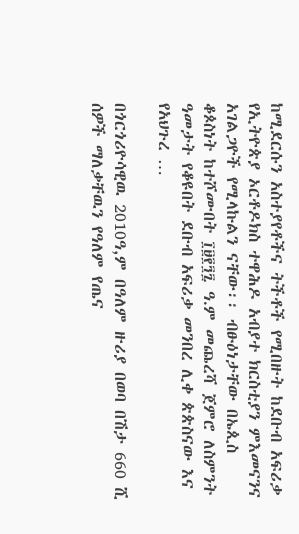ከሚደርሱን አስተያየቶችና ትችቶች የሚበዙት ከደቡብ አፍሪቃ የኢትዮጵያ ኦርቶዶክስ ተዋሕዶ አብያተ ክርስቲያን ምእመናንና አገልጋዮች የሚላኩልን ናቸው፡፡ ብፁዕነታቸው በኤጲስ ቆጶስነት ከተሾሙበት ፲፱፻፺፯ ዓ.ም መጨረሻ ጀምሮ ለስምንት ዓመታት የቆዩበት ደቡብ አፍሪቃ መንበረ ሊቀ ጵጵስናው እና የአህጉረ …

በጎርጎሪዮሳዊዉ 2010ዓ,ም በዓለም ዙሪያ በወባ በሽታ 660 ሺ ሰዎች ማለቃቸዉን የዓለም የጤና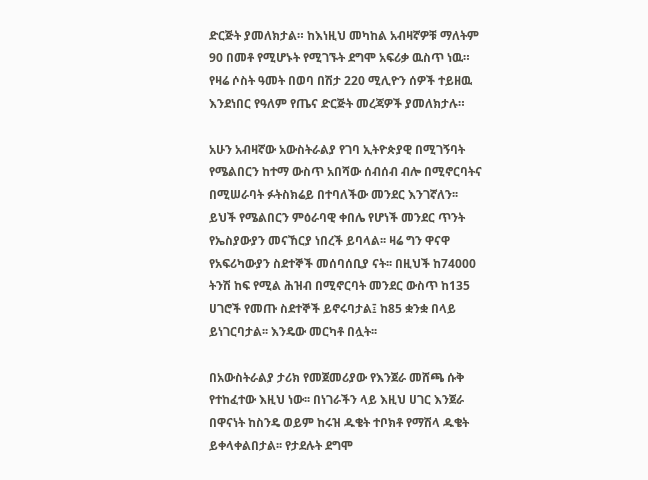ድርጅት ያመለክታል። ከእነዚህ መካከል አብዛኛዎቹ ማለትም 90 በመቶ የሚሆኑት የሚገኙት ደግሞ አፍሪቃ ዉስጥ ነዉ። የዛሬ ሶስት ዓመት በወባ በሽታ 220 ሚሊዮን ሰዎች ተይዘዉ እንደነበር የዓለም የጤና ድርጅት መረጃዎች ያመለክታሉ።

አሁን አብዛኛው አውስትራልያ የገባ ኢትዮጵያዊ በሚገኝባት የሜልበርን ከተማ ውስጥ አበሻው ሰብሰብ ብሎ በሚኖርባትና በሚሠራባት ፉትስክሬይ በተባለችው መንደር እንገኛለን፡፡ ይህች የሜልበርን ምዕራባዊ ቀበሌ የሆነች መንደር ጥንት የኤስያውያን መናኸርያ ነበረች ይባላል፡፡ ዛሬ ግን ዋናዋ የአፍሪካውያን ስደተኞች መሰባሰቢያ ናት፡፡ በዚህች ከ74000 ትንሽ ከፍ የሚል ሕዝብ በሚኖርባት መንደር ውስጥ ከ135 ሀገሮች የመጡ ስደተኞች ይኖሩባታል፤ ከ85 ቋንቋ በላይ ይነገርባታል፡፡ እንዴው መርካቶ በሏት፡፡

በአውስትራልያ ታሪክ የመጀመሪያው የእንጀራ መሸጫ ሱቅ የተከፈተው እዚህ ነው፡፡ በነገራችን ላይ እዚህ ሀገር እንጀራ በዋናነት ከስንዴ ወይም ከሩዝ ዱቄት ተቦክቶ የማሽላ ዱቄት ይቀላቀልበታል፡፡ የታደሉት ደግሞ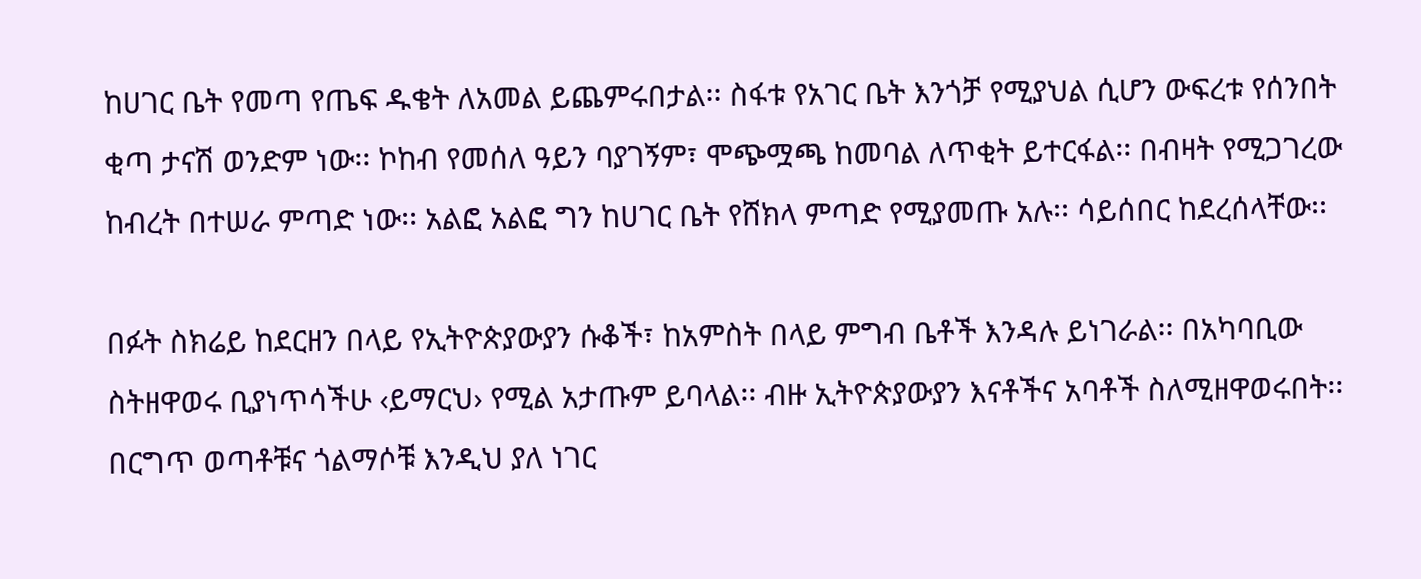ከሀገር ቤት የመጣ የጤፍ ዱቄት ለአመል ይጨምሩበታል፡፡ ስፋቱ የአገር ቤት እንጎቻ የሚያህል ሲሆን ውፍረቱ የሰንበት ቂጣ ታናሽ ወንድም ነው፡፡ ኮከብ የመሰለ ዓይን ባያገኝም፣ ሞጭሟጫ ከመባል ለጥቂት ይተርፋል፡፡ በብዛት የሚጋገረው ከብረት በተሠራ ምጣድ ነው፡፡ አልፎ አልፎ ግን ከሀገር ቤት የሸክላ ምጣድ የሚያመጡ አሉ፡፡ ሳይሰበር ከደረሰላቸው፡፡

በፉት ስክሬይ ከደርዘን በላይ የኢትዮጵያውያን ሱቆች፣ ከአምስት በላይ ምግብ ቤቶች እንዳሉ ይነገራል፡፡ በአካባቢው ስትዘዋወሩ ቢያነጥሳችሁ ‹ይማርህ› የሚል አታጡም ይባላል፡፡ ብዙ ኢትዮጵያውያን እናቶችና አባቶች ስለሚዘዋወሩበት፡፡ በርግጥ ወጣቶቹና ጎልማሶቹ እንዲህ ያለ ነገር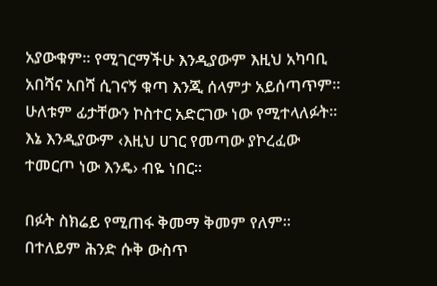አያውቁም፡፡ የሚገርማችሁ እንዲያውም እዚህ አካባቢ አበሻና አበሻ ሲገናኝ ቁጣ እንጂ ሰላምታ አይሰጣጥም፡፡ ሁለቱም ፊታቸውን ኮስተር አድርገው ነው የሚተላለፉት፡፡ እኔ እንዲያውም ‹እዚህ ሀገር የመጣው ያኮረፈው ተመርጦ ነው እንዴ› ብዬ ነበር፡፡

በፉት ስክሬይ የሚጠፋ ቅመማ ቅመም የለም፡፡ በተለይም ሕንድ ሱቅ ውስጥ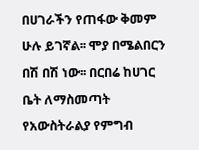በሀገራችን የጠፋው ቅመም ሁሉ ይገኛል፡፡ ሞያ በሜልበርን በሽ በሽ ነው፡፡ በርበሬ ከሀገር ቤት ለማስመጣት የአውስትራልያ የምግብ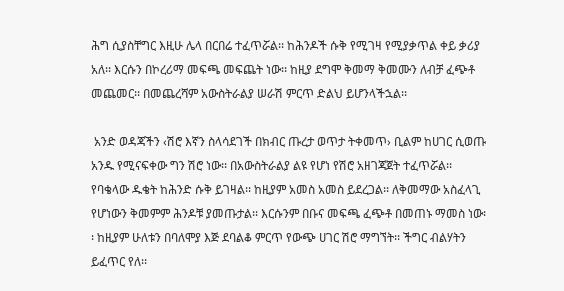ሕግ ሲያስቸግር እዚሁ ሌላ በርበሬ ተፈጥሯል፡፡ ከሕንዶች ሱቅ የሚገዛ የሚያቃጥል ቀይ ቃሪያ አለ፡፡ እርሱን በኮረሪማ መፍጫ መፍጨት ነው፡፡ ከዚያ ደግሞ ቅመማ ቅመሙን ለብቻ ፈጭቶ መጨመር፡፡ በመጨረሻም አውስትራልያ ሠራሽ ምርጥ ድልህ ይሆንላችኋል፡፡

 አንድ ወዳጃችን ‹ሽሮ እኛን ስላሳደገች በክብር ጡረታ ወጥታ ትቀመጥ› ቢልም ከሀገር ሲወጡ አንዱ የሚናፍቀው ግን ሽሮ ነው፡፡ በአውስትራልያ ልዩ የሆነ የሽሮ አዘገጃጀት ተፈጥሯል፡፡ የባቄላው ዱቄት ከሕንድ ሱቅ ይገዛል፡፡ ከዚያም አመስ አመስ ይደረጋል፡፡ ለቅመማው አስፈላጊ የሆነውን ቅመምም ሕንዶቹ ያመጡታል፡፡ እርሱንም በቡና መፍጫ ፈጭቶ በመጠኑ ማመስ ነው፡፡ ከዚያም ሁለቱን በባለሞያ እጅ ደባልቆ ምርጥ የውጭ ሀገር ሽሮ ማግኘት፡፡ ችግር ብልሃትን ይፈጥር የለ፡፡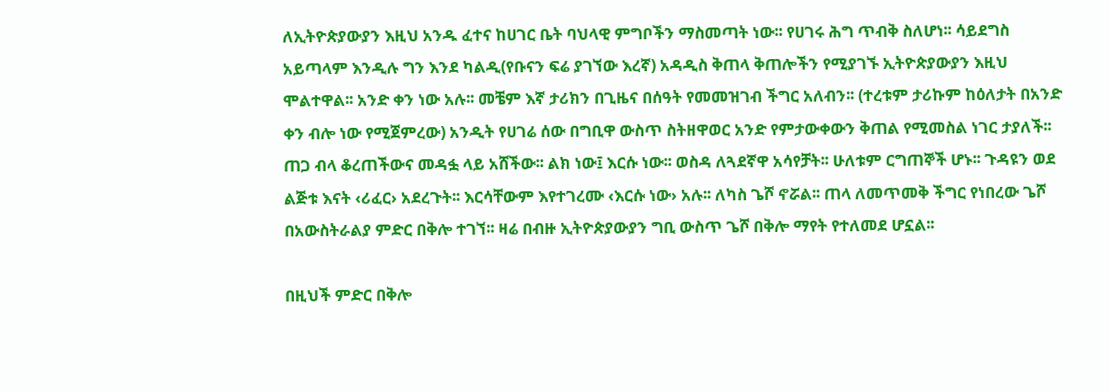ለኢትዮጵያውያን እዚህ አንዱ ፈተና ከሀገር ቤት ባህላዊ ምግቦችን ማስመጣት ነው፡፡ የሀገሩ ሕግ ጥብቅ ስለሆነ፡፡ ሳይደግስ አይጣላም እንዲሉ ግን እንደ ካልዲ(የቡናን ፍሬ ያገኘው እረኛ) አዳዲስ ቅጠላ ቅጠሎችን የሚያገኙ ኢትዮጵያውያን እዚህ ሞልተዋል፡፡ አንድ ቀን ነው አሉ፡፡ መቼም እኛ ታሪክን በጊዜና በሰዓት የመመዝገብ ችግር አለብን፡፡ (ተረቱም ታሪኩም ከዕለታት በአንድ ቀን ብሎ ነው የሚጀምረው) አንዲት የሀገሬ ሰው በግቢዋ ውስጥ ስትዘዋወር አንድ የምታውቀውን ቅጠል የሚመስል ነገር ታያለች፡፡ ጠጋ ብላ ቆረጠችውና መዳፏ ላይ አሸችው፡፡ ልክ ነው፤ እርሱ ነው፡፡ ወስዳ ለጓደኛዋ አሳየቻት፡፡ ሁለቱም ርግጠኞች ሆኑ፡፡ ጉዳዩን ወደ ልጅቱ እናት ‹ሪፈር› አደረጉት፡፡ እርሳቸውም እየተገረሙ ‹እርሱ ነው› አሉ፡፡ ለካስ ጌሾ ኖሯል፡፡ ጠላ ለመጥመቅ ችግር የነበረው ጌሾ በአውስትራልያ ምድር በቅሎ ተገኘ፡፡ ዛሬ በብዙ ኢትዮጵያውያን ግቢ ውስጥ ጌሾ በቅሎ ማየት የተለመደ ሆኗል፡፡

በዚህች ምድር በቅሎ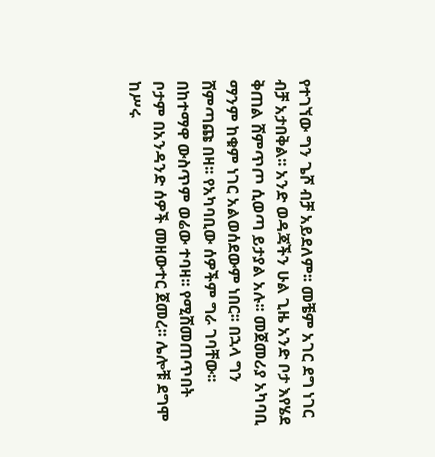የተገኘው ግን ጌሾ ብቻ አይደለም፡፡ መቼም አገር ደግ ነገር ብቻ አታበቅል፡፡ አንድ ወዳጃችን ሁል ጊዜ አንድ ቦታ እየሄደ ቅጠል ሸምጥጦ ሲወጣ ይታያል አሉ፡፡ መጀመሪያ አካባቢ ማንም ከቁም ነገር አልወሰደውም ነበር፡፡ በኋላ ግን ሸምጣጩ በዛ፡፡ የአካባቢው ሰዎችም ግራ ገባቸው፡፡ በከተማዋ ውስጥም ወሬው ተባዛ፡፡ የሚሸመጠጥበት ቦታም በአንዳንድ ሰዎች መዘውተር ጀመረ፡፡ ሌሎቹ ደግሞ ከሥሩ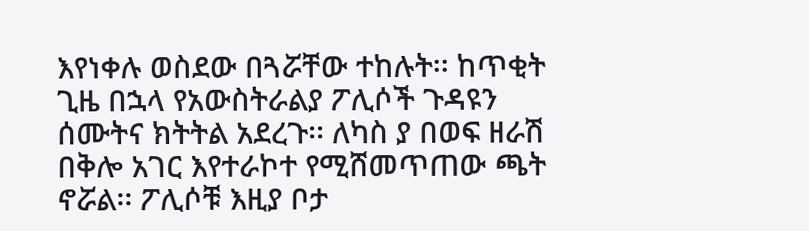እየነቀሉ ወስደው በጓሯቸው ተከሉት፡፡ ከጥቂት ጊዜ በኋላ የአውስትራልያ ፖሊሶች ጉዳዩን ሰሙትና ክትትል አደረጉ፡፡ ለካስ ያ በወፍ ዘራሽ በቅሎ አገር እየተራኮተ የሚሸመጥጠው ጫት ኖሯል፡፡ ፖሊሶቹ እዚያ ቦታ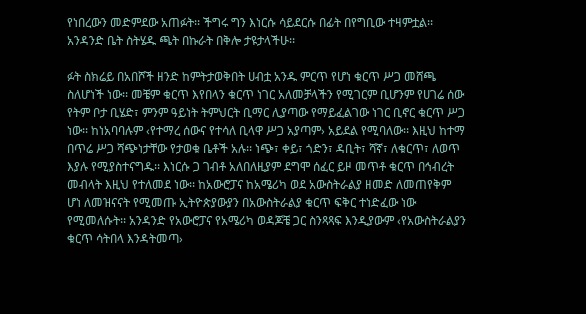የነበረውን መድምደው አጠፉት፡፡ ችግሩ ግን እነርሱ ሳይደርሱ በፊት በየግቢው ተዛምቷል፡፡ አንዳንድ ቤት ስትሄዱ ጫት በኩራት በቅሎ ታዩታላችሁ፡፡

ፉት ስክሬይ በአበሾች ዘንድ ከምትታወቅበት ሀብቷ አንዱ ምርጥ የሆነ ቁርጥ ሥጋ መሸጫ ስለሆነች ነው፡፡ መቼም ቁርጥ እየበላን ቁርጥ ነገር አለመቻላችን የሚገርም ቢሆንም የሀገሬ ሰው የትም ቦታ ቢሄድ፣ ምንም ዓይነት ትምህርት ቢማር ሊያጣው የማይፈልገው ነገር ቢኖር ቁርጥ ሥጋ ነው፡፡ ከነአባባሉም ‹የተማረ ሰውና የተሳለ ቢላዋ ሥጋ አያጣም› አይደል የሚባለው፡፡ እዚህ ከተማ በጥሬ ሥጋ ሻጭነታቸው የታወቁ ቤቶች አሉ፡፡ ነጭ፣ ቀይ፣ ጎድን፣ ዳቢት፣ ሻኛ፣ ለቁርጥ፣ ለወጥ እያሉ የሚያስተናግዱ፡፡ እነርሱ ጋ ገብቶ አለበለዚያም ደግሞ ሰፈር ይዞ መጥቶ ቁርጥ በኅብረት መብላት እዚህ የተለመደ ነው፡፡ ከአውሮፓና ከአሜሪካ ወደ አውስትራልያ ዘመድ ለመጠየቅም ሆነ ለመዝናናት የሚመጡ ኢትዮጵያውያን በአውስትራልያ ቁርጥ ፍቅር ተነድፈው ነው የሚመለሱት፡፡ አንዳንድ የአውሮፓና የአሜሪካ ወዳጆቼ ጋር ስንጻጻፍ እንዲያውም ‹የአውስትራልያን ቁርጥ ሳትበላ እንዳትመጣ›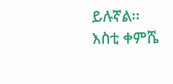ይሉኛል፡፡ እስቲ ቀምሼ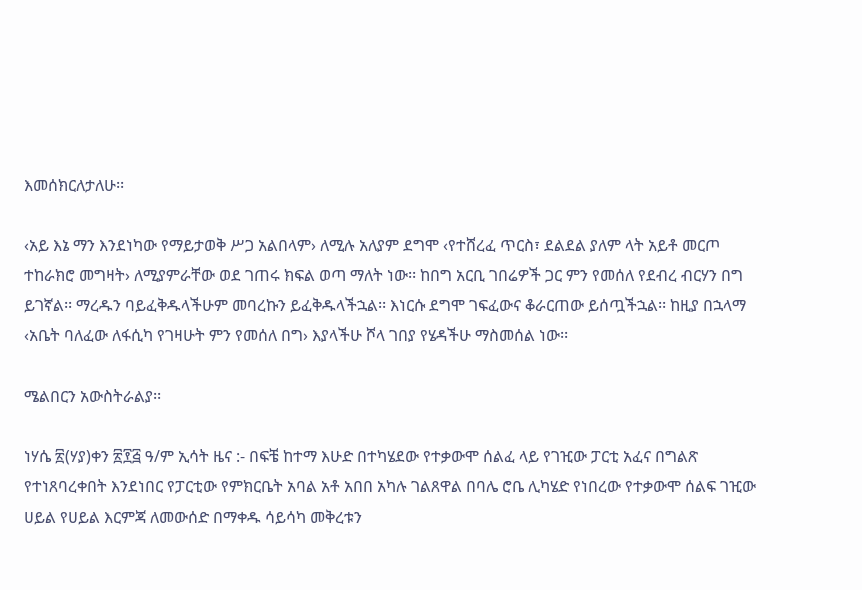እመሰክርለታለሁ፡፡

‹አይ እኔ ማን እንደነካው የማይታወቅ ሥጋ አልበላም› ለሚሉ አለያም ደግሞ ‹የተሸረፈ ጥርስ፣ ደልደል ያለም ላት አይቶ መርጦ ተከራክሮ መግዛት› ለሚያምራቸው ወደ ገጠሩ ክፍል ወጣ ማለት ነው፡፡ ከበግ አርቢ ገበሬዎች ጋር ምን የመሰለ የደብረ ብርሃን በግ ይገኛል፡፡ ማረዱን ባይፈቅዱላችሁም መባረኩን ይፈቅዱላችኋል፡፡ እነርሱ ደግሞ ገፍፈውና ቆራርጠው ይሰጧችኋል፡፡ ከዚያ በኋላማ ‹አቤት ባለፈው ለፋሲካ የገዛሁት ምን የመሰለ በግ› እያላችሁ ሾላ ገበያ የሄዳችሁ ማስመሰል ነው፡፡

ሜልበርን አውስትራልያ፡፡

ነሃሴ ፳(ሃያ)ቀን ፳፻፭ ዓ/ም ኢሳት ዜና :- በፍቼ ከተማ እሁድ በተካሄደው የተቃውሞ ሰልፈ ላይ የገዢው ፓርቲ አፈና በግልጽ የተነጸባረቀበት እንደነበር የፓርቲው የምክርቤት አባል አቶ አበበ አካሉ ገልጸዋል በባሌ ሮቤ ሊካሄድ የነበረው የተቃውሞ ሰልፍ ገዢው ሀይል የሀይል እርምጃ ለመውሰድ በማቀዱ ሳይሳካ መቅረቱን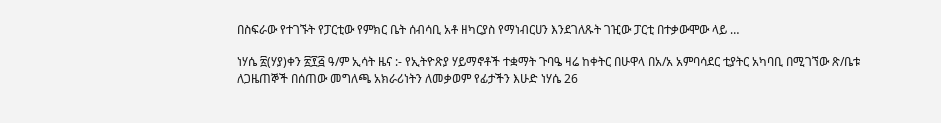በስፍራው የተገኙት የፓርቲው የምክር ቤት ሰብሳቢ አቶ ዘካርያስ የማነብርሀን እንደገለጹት ገዢው ፓርቲ በተቃውሞው ላይ …

ነሃሴ ፳(ሃያ)ቀን ፳፻፭ ዓ/ም ኢሳት ዜና :- የኢትዮጽያ ሃይማኖቶች ተቋማት ጉባዔ ዛሬ ከቀትር በሁዋላ በአ/አ አምባሳደር ቲያትር አካባቢ በሚገኘው ጽ/ቤቱ ለጋዜጠኞች በሰጠው መግለጫ አክራሪነትን ለመቃወም የፊታችን እሁድ ነሃሴ 26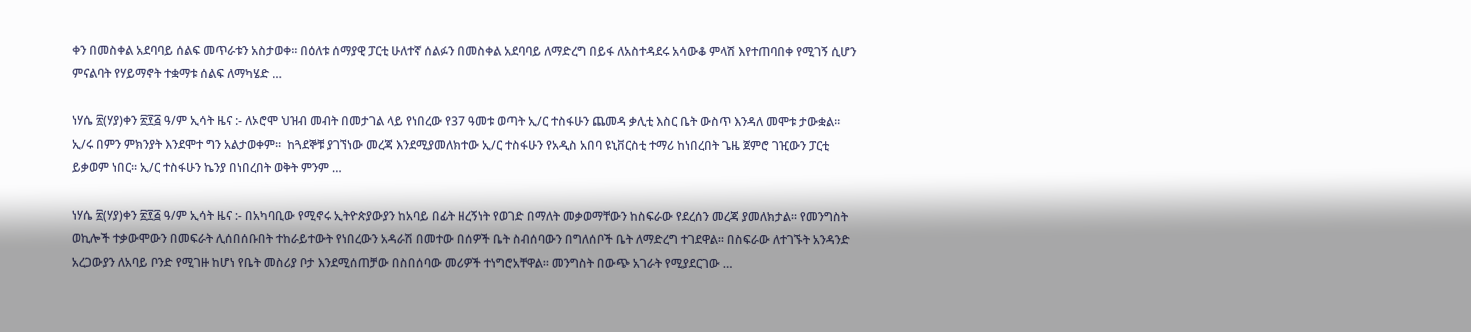ቀን በመስቀል አደባባይ ሰልፍ መጥራቱን አስታወቀ፡፡ በዕለቱ ሰማያዊ ፓርቲ ሁለተኛ ሰልፉን በመስቀል አደባባይ ለማድረግ በይፋ ለአስተዳደሩ አሳውቆ ምላሽ እየተጠባበቀ የሚገኝ ሲሆን ምናልባት የሃይማኖት ተቋማቱ ሰልፍ ለማካሄድ …

ነሃሴ ፳(ሃያ)ቀን ፳፻፭ ዓ/ም ኢሳት ዜና :- ለኦሮሞ ህዝብ መብት በመታገል ላይ የነበረው የ37 ዓመቱ ወጣት ኢ/ር ተስፋሁን ጨመዳ ቃሊቲ እስር ቤት ውስጥ እንዳለ መሞቱ ታውቋል። ኢ/ሩ በምን ምክንያት እንደሞተ ግን አልታወቀም።  ከጓደኞቹ ያገኘነው መረጃ እንደሚያመለክተው ኢ/ር ተስፋሁን የአዲስ አበባ ዩኒቨርስቲ ተማሪ ከነበረበት ጌዜ ጀምሮ ገዢውን ፓርቲ ይቃወም ነበር። ኢ/ር ተስፋሁን ኬንያ በነበረበት ወቅት ምንም …

ነሃሴ ፳(ሃያ)ቀን ፳፻፭ ዓ/ም ኢሳት ዜና :- በአካባቢው የሚኖሩ ኢትዮጵያውያን ከአባይ በፊት ዘረኝነት የወገድ በማለት መቃወማቸውን ከስፍራው የደረሰን መረጃ ያመለክታል። የመንግስት ወኪሎች ተቃውሞውን በመፍራት ሊሰበሰቡበት ተከራይተውት የነበረውን አዳራሽ በመተው በሰዎች ቤት ስብሰባውን በግለሰቦች ቤት ለማድረግ ተገደዋል። በስፍራው ለተገኙት አንዳንድ አረጋውያን ለአባይ ቦንድ የሚገዙ ከሆነ የቤት መስሪያ ቦታ እንደሚሰጠቻው በስበሰባው መሪዎች ተነግሮአቸዋል። መንግስት በውጭ አገራት የሚያደርገው …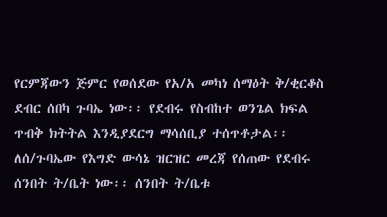የርምጃውን ጅምር የወሰደው የአ/አ መካነ ሰማዕት ቅ/ቂርቆስ ደብር ሰበካ ጉባኤ ነው፡፡ የደብሩ የስብከተ ወንጌል ክፍል ጥብቅ ክትትል እንዲያደርግ ማሳሰቢያ ተሰጥቶታል፡፡ ለሰ/ጉባኤው የእግድ ውሳኔ ዝርዝር መረጃ የሰጠው የደብሩ ሰንበት ት/ቤት ነው፡፡ ሰንበት ት/ቤቱ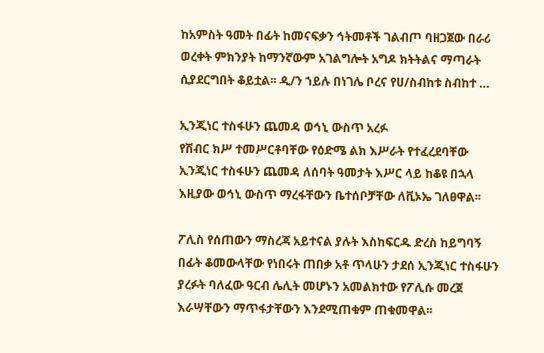ከአምስት ዓመት በፊት ከመናፍቃን ኅትመቶች ገልብጦ ባዘጋጀው በራሪ ወረቀት ምክንያት ከማንኛውም አገልግሎት አግዶ ክትትልና ማጣራት ሲያደርግበት ቆይቷል፡፡ ዲ/ን ኀይሉ በነገሌ ቦረና የሀ/ስብከቱ ስብከተ …

ኢንጂነር ተስፋሁን ጨመዳ ወኅኒ ውስጥ አረፉ
የሽብር ክሥ ተመሥርቶባቸው የዕድሜ ልክ እሥራት የተፈረደባቸው ኢንጂነር ተስፋሁን ጨመዳ ለሰባት ዓመታት እሥር ላይ ከቆዩ በኋላ እዚያው ወኅኒ ውስጥ ማረፋቸውን ቤተሰቦቻቸው ለቪኦኤ ገለፀዋል፡፡

ፖሊስ የሰጠውን ማስረጃ አይተናል ያሉት እስከፍርዱ ድረስ ከይግባኝ በፊት ቆመውላቸው የነበሩት ጠበቃ አቶ ጥላሁን ታደሰ ኢንጂነር ተስፋሁን ያረፉት ባለፈው ዓርብ ሌሊት መሆኑን አመልክተው የፖሊሱ መረጀ እራሣቸውን ማጥፋታቸውን እንደሚጠቁም ጠቁመዋል፡፡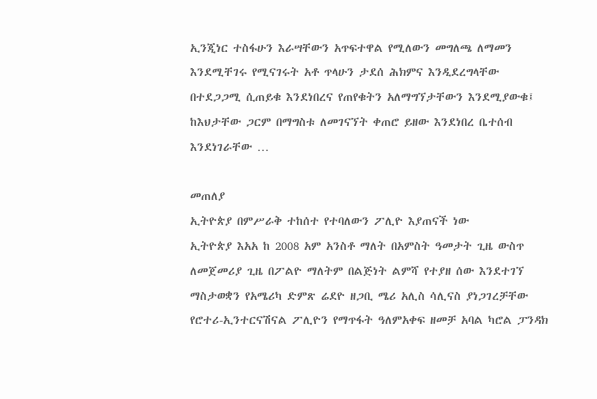ኢንጂነር ተስፋሁን እራሣቸውን አጥፍተዋል የሚለውን መግለጫ ለማመን እንደሚቸገሩ የሚናገሩት አቶ ጥላሁን ታደሰ ሕክምና እንዲደረግላቸው በተደጋጋሚ ሲጠይቁ እንደነበረና የጠየቁትን አለማግኘታቸውን እንደሚያውቁ፤ ከእህታቸው ጋርም በማግስቱ ለመገናኘት ቀጠሮ ይዘው እንደነበረ ቤተሰብ እንደነገራቸው …

መጠለያ
ኢትዮጵያ በምሥራቅ ተከሰተ የተባለውን ፖሊዮ እያጠናች ነው
ኢትዮጵያ እአአ ከ 2008 አም አንስቶ ማለት በአምስት ዓመታት ጊዜ ውስጥ ለመጀመሪያ ጊዜ በፖልዮ ማለትም በልጅነት ልምሻ የተያዘ ሰው እንደተገኘ ማስታወቋን የአሜሪካ ድምጽ ሬደዮ ዘጋቢ ሜሪ አሊስ ሳሊናስ ያነጋገረቻቸው የሮተሪ-ኢንተርናሽናል ፖሊዮን የማጥፋት ዓለምአቀፍ ዘመቻ አባል ካሮል ፓንዳክ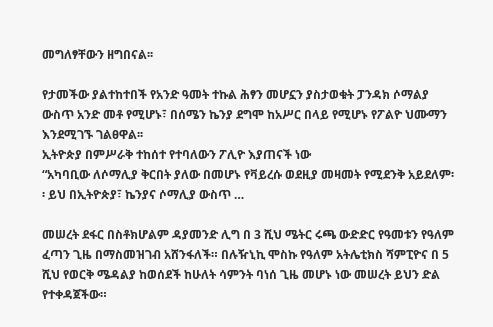መግለፃቸውን ዘግበናል፡፡

የታመችው ያልተከተበች የአንድ ዓመት ተኩል ሕፃን መሆኗን ያስታወቁት ፓንዳክ ሶማልያ ውስጥ አንድ መቶ የሚሆኑ፣ በሰሜን ኬንያ ደግሞ ከአሥር በላይ የሚሆኑ የፖልዮ ህሙማን እንደሚገኙ ገልፀዋል፡፡
ኢትዮጵያ በምሥራቅ ተከሰተ የተባለውን ፖሊዮ እያጠናች ነው
“አካባቢው ለሶማሊያ ቅርበት ያለው በመሆኑ የቫይረሱ ወደዚያ መዛመት የሚደንቅ አይደለም፡፡ ይህ በኢትዮጵያ፣ ኬንያና ሶማሊያ ውስጥ …

መሠረት ደፋር በስቶክሆልም ዳያመንድ ሊግ በ 3 ሺህ ሜትር ሩጫ ውድድር የዓመቱን የዓለም ፈጣን ጊዜ በማስመዝገብ አሸንፋለች። በሉዥኒኪ ሞስኩ የዓለም አትሌቲክስ ሻምፒዮና በ 5 ሺህ የወርቅ ሜዳልያ ከወሰደች ከሁለት ሳምንት ባነሰ ጊዜ መሆኑ ነው መሠረት ይህን ድል የተቀዳጀችው።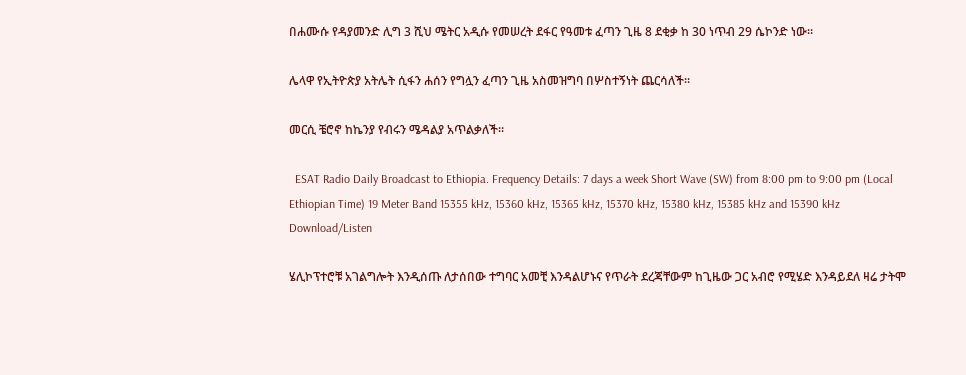በሐሙሱ የዳያመንድ ሊግ 3 ሺህ ሜትር አዲሱ የመሠረት ደፋር የዓመቱ ፈጣን ጊዜ 8 ደቂቃ ከ 30 ነጥብ 29 ሴኮንድ ነው።

ሌላዋ የኢትዮጵያ አትሌት ሲፋን ሐሰን የግሏን ፈጣን ጊዜ አስመዝግባ በሦስተኝነት ጨርሳለች።

መርሲ ቼሮኖ ከኬንያ የብሩን ሜዳልያ አጥልቃለች።

  ESAT Radio Daily Broadcast to Ethiopia. Frequency Details: 7 days a week Short Wave (SW) from 8:00 pm to 9:00 pm (Local Ethiopian Time) 19 Meter Band 15355 kHz, 15360 kHz, 15365 kHz, 15370 kHz, 15380 kHz, 15385 kHz and 15390 kHz Download/Listen

ሄሊኮፕተሮቹ አገልግሎት እንዲሰጡ ለታሰበው ተግባር አመቺ እንዳልሆኑና የጥራት ደረጃቸውም ከጊዜው ጋር አብሮ የሚሄድ እንዳይደለ ዛሬ ታትሞ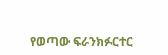የወጣው ፍራንክፉርተር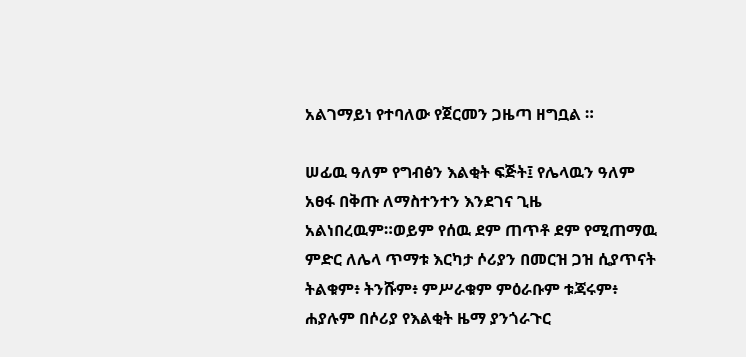አልገማይነ የተባለው የጀርመን ጋዜጣ ዘግቧል ።

ሠፊዉ ዓለም የግብፅን እልቂት ፍጅት፤ የሌላዉን ዓለም አፀፋ በቅጡ ለማስተንተን እንደገና ጊዜ አልነበረዉም።ወይም የሰዉ ደም ጠጥቶ ደም የሚጠማዉ ምድር ለሌላ ጥማቱ እርካታ ሶሪያን በመርዝ ጋዝ ሲያጥናት ትልቁም፥ ትንሹም፥ ምሥራቁም ምዕራቡም ቱጃሩም፥ ሐያሉም በሶሪያ የእልቂት ዜማ ያንጎራጉር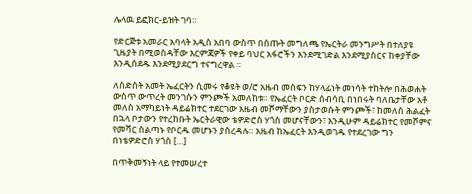ሌላዉ ይፎክር-ይዝት ገባ።

የድርጅቱ አመራር አባላት አዲስ አበባ ውስጥ በሰጡት መግለጫ የኤርትራ መንግሥት በተለያዩ ጊዜያት በሚወስዳቸው እርምጃዎች የቀይ ባህር አፋሮችን እንደሚገድል እንደሚያስርና ከቀያቸው እንዲሰደዱ እንደሚያደርግ ተናግረዋል ።

ለስድስት አመት ኤፈርትን ሲመሩ የቆዩት ወ/ሮ አዜብ መስፍን ከሃላፊነት መነሳት ተከትሎ በሕወሐት ውስጥ ውጥረት መንገሱን ምንጮች አመለከቱ። የኤፈርት ቦርድ ሰብሳቢ በነበሩት ባለቤታቸው አቶ መለስ አማካይነት ዳይሬክተር ተደርገው አዜብ መሾማቸውን ያስታወሱት ምንጮች፣ ከመለስ ሕልፈት በኋላ ቦታውን የተረከቡት ኤርትራዊው ቴዎድሮስ ሃጎስ መሆናቸውን፣ እንዲሁም ዳይሬክተር የመሾምና የመሻር ስልጣኑ የቦርዱ መሆኑን ያስረዳሉ። አዜብ ከኤፈርት እንዲወገዱ የተደረገው ግን በነቴዎድሮስ ሃጎስ […]

በጥቅመኝነት ላይ የተመሠረተ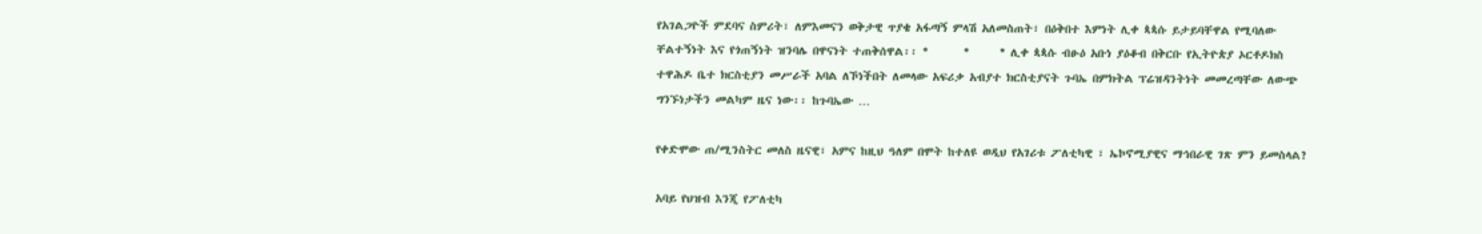የአገልጋዮች ምደባና ስምሪት፣ ለምእመናን ወቅታዊ ጥያቄ አፋጣኝ ምላሽ አለመስጠት፣ በዕቅበተ እምነት ሊቀ ጳጳሱ ይታይባቸዋል የሚባለው ቸልተኝነት እና የጎጠኝነት ዝንባሌ በዋናነት ተጠቅሰዋል፡፡ *       *      * ሊቀ ጳጳሱ ብፁዕ አቡነ ያዕቆብ በቅርቡ የኢትዮጵያ ኦርቶዶክስ ተዋሕዶ ቤተ ክርስቲያን መሥራች አባል ለኾነችበት ለመላው አፍሪቃ አብያተ ክርስቲያናት ጉባኤ በምክትል ፕሬዝዳንትነት መመረጣቸው ለውጭ ግንኙነታችን መልካም ዜና ነው፡፡ ከጉባኤው …

የቀድሞው ጠ/ሚንስትር መለስ ዜናዊ፣ አምና ከዚህ ዓለም በሞት ከተለዩ ወዲህ የአገሪቱ ፖለቲካዊ ፣ ኤኮኖሚያዊና ማኅበራዊ ገጽ ምን ይመስላል?

አባይ የህዝብ እንጂ የፖለቲካ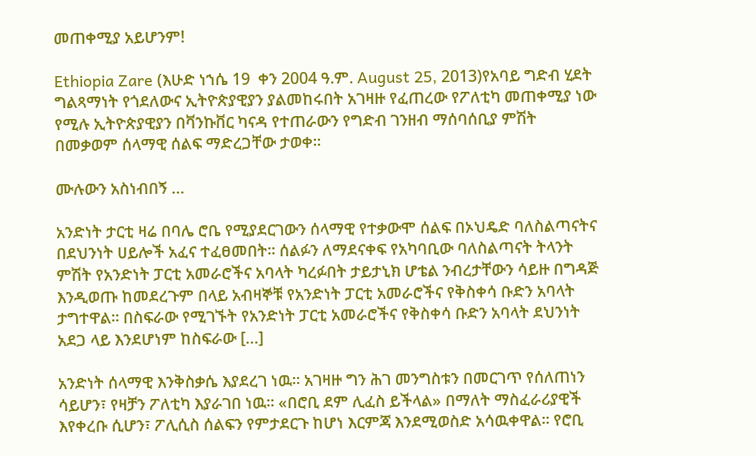መጠቀሚያ አይሆንም!

Ethiopia Zare (እሁድ ነኀሴ 19  ቀን 2004 ዓ.ም. August 25, 2013)የአባይ ግድብ ሂደት ግልጻማነት የጎደለውና ኢትዮጵያዊያን ያልመከሩበት አገዛዙ የፈጠረው የፖለቲካ መጠቀሚያ ነው የሚሉ ኢትዮጵያዊያን በቫንኩቨር ካናዳ የተጠራውን የግድብ ገንዘብ ማሰባሰቢያ ምሽት በመቃወም ሰላማዊ ሰልፍ ማድረጋቸው ታወቀ።

ሙሉውን አስነብበኝ …

አንድነት ታርቲ ዛሬ በባሌ ሮቤ የሚያደርገውን ሰላማዊ የተቃውሞ ሰልፍ በኦህዴድ ባለስልጣናትና በደህንነት ሀይሎች አፈና ተፈፀመበት፡፡ ሰልፉን ለማደናቀፍ የአካባቢው ባለስልጣናት ትላንት ምሽት የአንድነት ፓርቲ አመራሮችና አባላት ካረፉበት ታይታኒክ ሆቴል ንብረታቸውን ሳይዙ በግዳጅ እንዲወጡ ከመደረጉም በላይ አብዛኞቹ የአንድነት ፓርቲ አመራሮችና የቅስቀሳ ቡድን አባላት ታግተዋል፡፡ በስፍራው የሚገኙት የአንድነት ፓርቲ አመራሮችና የቅስቀሳ ቡድን አባላት ደህንነት አደጋ ላይ እንደሆነም ከስፍራው […]

አንድነት ሰላማዊ እንቅስቃሴ እያደረገ ነዉ። አገዛዙ ግን ሕገ መንግስቱን በመርገጥ የሰለጠነን ሳይሆን፣ የዛቻን ፖለቲካ እያራገበ ነዉ። «በሮቢ ደም ሊፈስ ይችላል» በማለት ማስፈራሪያዊች እየቀረቡ ሲሆን፣ ፖሊሲስ ሰልፍን የምታደርጉ ከሆነ እርምጃ እንደሚወስድ አሳዉቀዋል። የሮቢ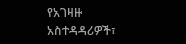የአገዛዙ አስተዳዳሪዎች፣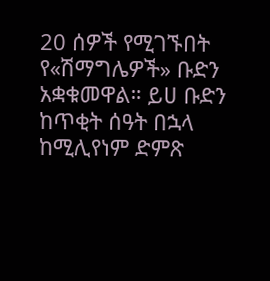20 ሰዎች የሚገኙበት የ«ሽማግሌዎች» ቡድን አቋቁመዋል። ይሀ ቡድን ከጥቂት ሰዓት በኋላ ከሚሊየነም ድምጽ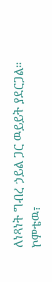ለነጻነት ግብረ ኃይል ጋር ዉይይት ያደርጋል። ኮምቴዉ፣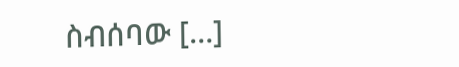ስብሰባው […]